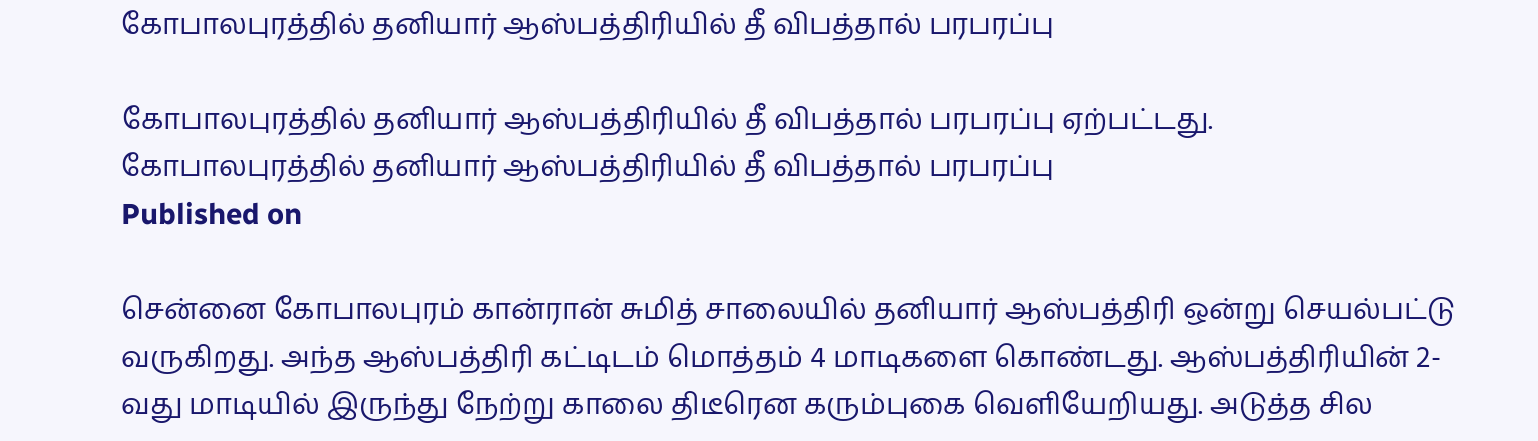கோபாலபுரத்தில் தனியார் ஆஸ்பத்திரியில் தீ விபத்தால் பரபரப்பு

கோபாலபுரத்தில் தனியார் ஆஸ்பத்திரியில் தீ விபத்தால் பரபரப்பு ஏற்பட்டது.
கோபாலபுரத்தில் தனியார் ஆஸ்பத்திரியில் தீ விபத்தால் பரபரப்பு
Published on

சென்னை கோபாலபுரம் கான்ரான் சுமித் சாலையில் தனியார் ஆஸ்பத்திரி ஒன்று செயல்பட்டு வருகிறது. அந்த ஆஸ்பத்திரி கட்டிடம் மொத்தம் 4 மாடிகளை கொண்டது. ஆஸ்பத்திரியின் 2-வது மாடியில் இருந்து நேற்று காலை திடீரென கரும்புகை வெளியேறியது. அடுத்த சில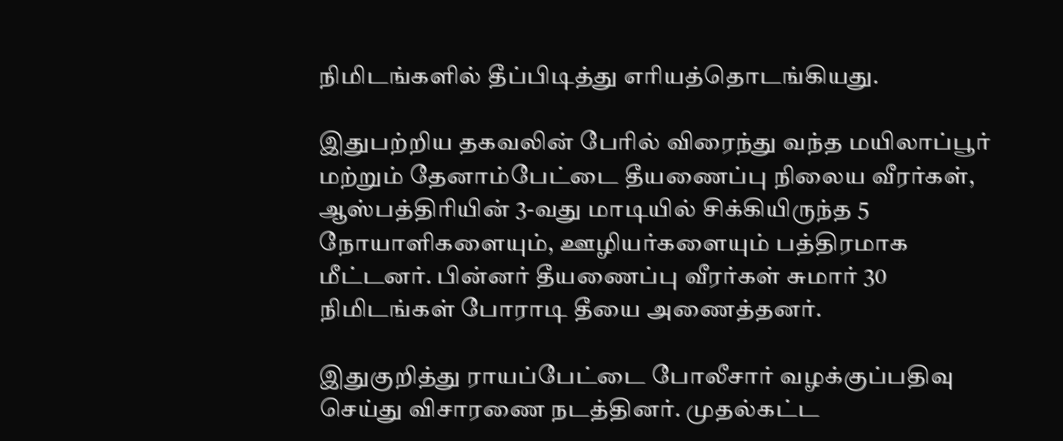நிமிடங்களில் தீப்பிடித்து எரியத்தொடங்கியது.

இதுபற்றிய தகவலின் பேரில் விரைந்து வந்த மயிலாப்பூர் மற்றும் தேனாம்பேட்டை தீயணைப்பு நிலைய வீரர்கள், ஆஸ்பத்திரியின் 3-வது மாடியில் சிக்கியிருந்த 5 நோயாளிகளையும், ஊழியர்களையும் பத்திரமாக மீட்டனர். பின்னர் தீயணைப்பு வீரர்கள் சுமார் 30 நிமிடங்கள் போராடி தீயை அணைத்தனர்.

இதுகுறித்து ராயப்பேட்டை போலீசார் வழக்குப்பதிவு செய்து விசாரணை நடத்தினர். முதல்கட்ட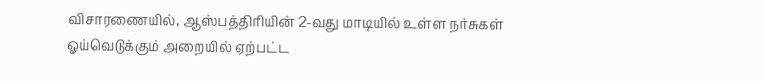விசாரணையில், ஆஸ்பத்திரியின் 2-வது மாடியில் உள்ள நர்சுகள் ஓய்வெடுக்கும் அறையில் ஏற்பட்ட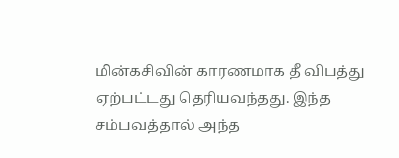மின்கசிவின் காரணமாக தீ விபத்து ஏற்பட்டது தெரியவந்தது. இந்த சம்பவத்தால் அந்த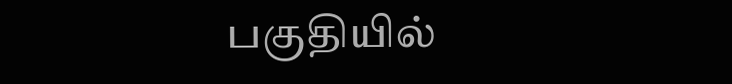பகுதியில்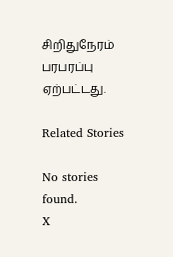சிறிதுநேரம் பரபரப்பு ஏற்பட்டது.

Related Stories

No stories found.
X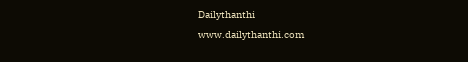Dailythanthi
www.dailythanthi.com